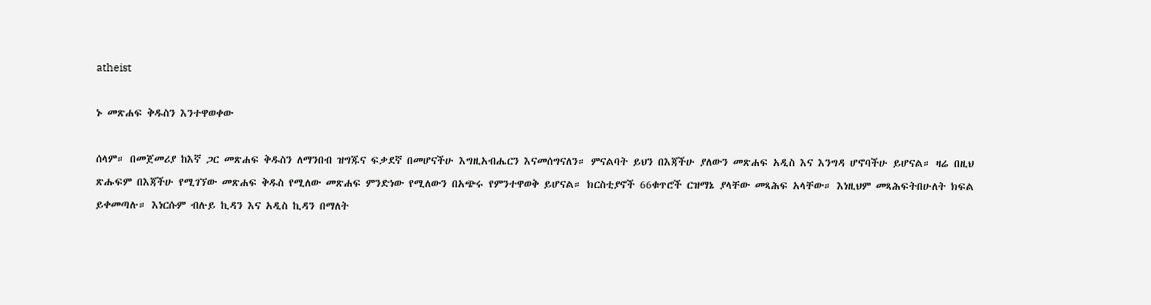atheist

ኑ መጽሐፍ ቅዱስን እንተዋወቀው

ሰላም። በመጀመሪያ ከእኛ ጋር መጽሐፍ ቅዱስን ለማንበብ ዝግጁና ፍቃደኛ በመሆናችሁ እግዚአብሔርን እናመሰግናለን። ምናልባት ይህን በእጃችሁ ያለውን መጽሐፍ አዲስ እና እንግዳ ሆኖባችሁ ይሆናል። ዛሬ በዚህ ጽሑፍም በእጃችሁ የሚገኘው መጽሐፍ ቅዱስ የሚለው መጽሐፍ ምንድነው የሚለውን በአጭሩ የምንተዋወቅ ይሆናል። ክርስቲያኖች 66ቁጥሮች ርዝማኔ ያላቸው መጻሕፍ አላቸው። እነዚህም መጻሕፍትበሁለት ክፍል ይቀመጣሉ። እነርሱም ብሉይ ኪዳን እና አዲስ ኪዳን በማለት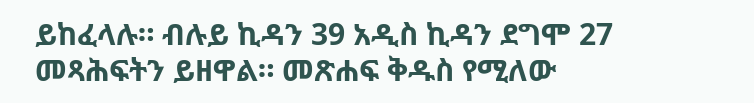ይከፈላሉ። ብሉይ ኪዳን 39 አዲስ ኪዳን ደግሞ 27 መጻሕፍትን ይዘዋል። መጽሐፍ ቅዱስ የሚለው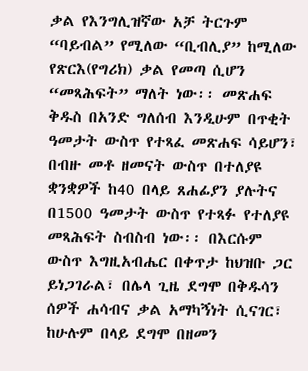ቃል የእንግሊዝኛው አቻ ትርጉም “ባይብል” የሚለው “ቢብሊያ” ከሚለው የጽርእ(የግሪክ) ቃል የመጣ ሲሆን “መጻሕፍት” ማለት ነው፡፡ መጽሐፍ ቅዱስ በአንድ ግለሰብ እንዲሁም በጥቂት ዓመታት ውስጥ የተጻፈ መጽሐፍ ሳይሆን፣ በብዙ መቶ ዘመናት ውስጥ በተለያዩ ቋንቋዎች ከ40 በላይ ጸሐፊያን ያሉትና በ1500 ዓመታት ውስጥ የተጻፉ የተለያዩ መጻሕፍት ስብስብ ነው፡፡ በእርሱም ውስጥ እግዚአብሔር በቀጥታ ከህዝቡ ጋር ይነጋገራል፣ በሌላ ጊዜ ደግሞ በቅዱሳን ሰዎች ሐሳብና ቃል አማካኝነት ሲናገር፣ ከሁሉም በላይ ደግሞ በዘመን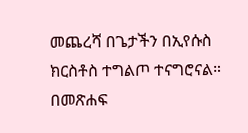መጨረሻ በጌታችን በኢየሱስ ክርስቶስ ተግልጦ ተናግሮናል። በመጽሐፍ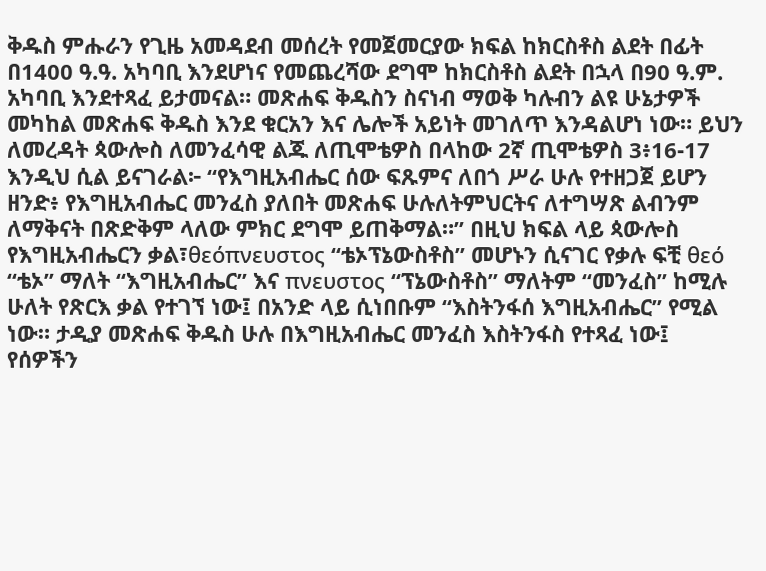ቅዱስ ምሑራን የጊዜ አመዳደብ መሰረት የመጀመርያው ክፍል ከክርስቶስ ልደት በፊት በ1400 ዓ.ዓ. አካባቢ እንደሆነና የመጨረሻው ደግሞ ከክርስቶስ ልደት በኋላ በ90 ዓ.ም. አካባቢ እንደተጻፈ ይታመናል። መጽሐፍ ቅዱስን ስናነብ ማወቅ ካሉብን ልዩ ሁኔታዎች መካከል መጽሐፍ ቅዱስ እንደ ቁርአን እና ሌሎች አይነት መገለጥ እንዳልሆነ ነው። ይህን ለመረዳት ጳውሎስ ለመንፈሳዊ ልጁ ለጢሞቴዎስ በላከው 2ኛ ጢሞቴዎስ 3፥16-17 እንዲህ ሲል ይናገራል፦ “የእግዚአብሔር ሰው ፍጹምና ለበጎ ሥራ ሁሉ የተዘጋጀ ይሆን ዘንድ፥ የእግዚአብሔር መንፈስ ያለበት መጽሐፍ ሁሉለትምህርትና ለተግሣጽ ልብንም ለማቅናት በጽድቅም ላለው ምክር ደግሞ ይጠቅማል።” በዚህ ክፍል ላይ ጳውሎስ የእግዚአብሔርን ቃል፣θεόπνευστος “ቴኦፕኔውስቶስ” መሆኑን ሲናገር የቃሉ ፍቺ θεό “ቴኦ” ማለት “እግዚአብሔር” እና πνευστος “ፕኔውስቶስ” ማለትም “መንፈስ” ከሚሉ ሁለት የጽርእ ቃል የተገኘ ነው፤ በአንድ ላይ ሲነበቡም “እስትንፋሰ እግዚአብሔር” የሚል ነው። ታዲያ መጽሐፍ ቅዱስ ሁሉ በእግዚአብሔር መንፈስ እስትንፋስ የተጻፈ ነው፤ የሰዎችን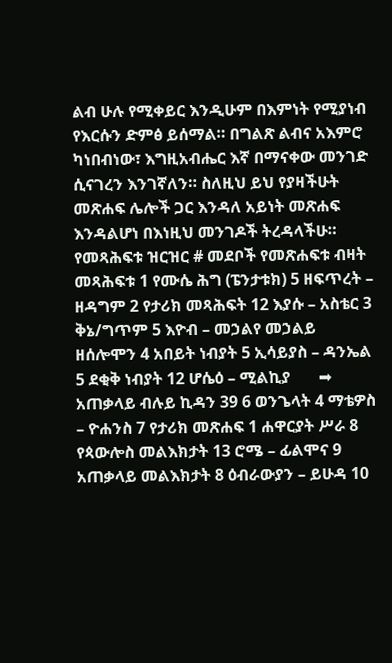ልብ ሁሉ የሚቀይር እንዲሁም በእምነት የሚያነብ የእርሱን ድምፅ ይሰማል። በግልጽ ልብና አእምሮ ካነበብነው፣ እግዚአብሔር እኛ በማናቀው መንገድ ሲናገረን እንገኛለን። ስለዚህ ይህ የያዛችሁት መጽሐፍ ሌሎች ጋር እንዳለ አይነት መጽሐፍ እንዳልሆነ በእነዚህ መንገዶች ትረዳላችሁ። የመጻሕፍቱ ዝርዝር # መደቦች የመጽሐፍቱ ብዛት መጻሕፍቱ 1 የሙሴ ሕግ (ፔንታቱክ) 5 ዘፍጥረት – ዘዳግም 2 የታሪክ መጻሕፍት 12 እያሱ – አስቴር 3 ቅኔ/ግጥም 5 እዮብ – መኃልየ መኃልይ ዘሰሎሞን 4 አበይት ነብያት 5 ኢሳይያስ – ዳንኤል 5 ደቂቅ ነብያት 12 ሆሴዕ – ሚልኪያ       ➡ አጠቃላይ ብሉይ ኪዳን 39 6 ወንጌላት 4 ማቴዎስ – ዮሐንስ 7 የታሪክ መጽሐፍ 1 ሐዋርያት ሥራ 8 የጳውሎስ መልእክታት 13 ሮሜ – ፊልሞና 9 አጠቃላይ መልእክታት 8 ዕብራውያን – ይሁዳ 10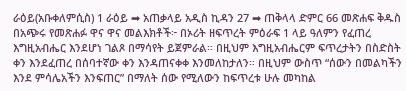ራዕይ(አቡቀለምሲስ) 1 ራዕይ ➡ አጠቃላይ አዲስ ኪዳን 27 ➡ ጠቅላላ ድምር 66 መጽሐፍ ቅዱስ በአጭሩ የመጽሐፉ ዋና ዋና መልእክቶች፦ በኦሪት ዘፍጥረት ምዕራፍ 1 ላይ ዓለምን የፈጠረ እግዚአብሔር እንደሆነ ገልጾ በማሳየት ይጀምራል። በዚህም እግዚአብሔርም ፍጥረታትን በስድስት ቀን እንደፈጠረ በሰባተኛው ቀን እንዳጠናቀቀ እንመለከታለን። በዚህም ውስጥ “ሰውን በመልካችን እንደ ምሳሌአችን እንፍጠር” በማለት ሰው የሚለውን ከፍጥረቱ ሁሉ መካከል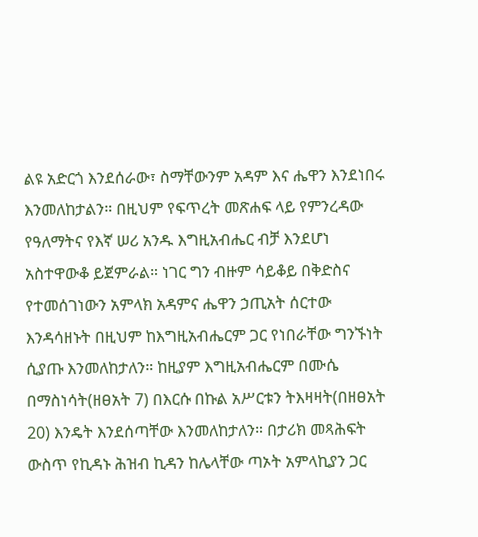ልዩ አድርጎ እንደሰራው፣ ስማቸውንም አዳም እና ሔዋን እንደነበሩ እንመለከታልን። በዚህም የፍጥረት መጽሐፍ ላይ የምንረዳው የዓለማትና የእኛ ሠሪ አንዱ እግዚአብሔር ብቻ እንደሆነ አስተዋውቆ ይጀምራል። ነገር ግን ብዙም ሳይቆይ በቅድስና የተመሰገነውን አምላክ አዳምና ሔዋን ኃጢአት ሰርተው እንዳሳዘኑት በዚህም ከእግዚአብሔርም ጋር የነበራቸው ግንኙነት ሲያጡ እንመለከታለን። ከዚያም እግዚአብሔርም በሙሴ በማስነሳት(ዘፀአት 7) በእርሱ በኩል አሥርቱን ትእዛዛት(በዘፀአት 20) እንዴት እንደሰጣቸው እንመለከታለን። በታሪክ መጻሕፍት ውስጥ የኪዳኑ ሕዝብ ኪዳን ከሌላቸው ጣኦት አምላኪያን ጋር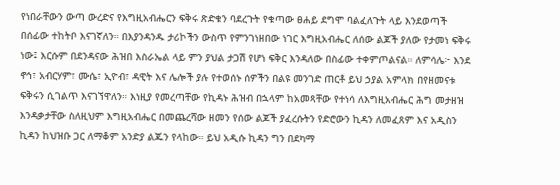የነበራቸውን ውጣ ውረድና የእግዚአብሔርን ፍቅሩ ጽድቁን ባደረጉት የቁጣው ፀሐይ ደግሞ ባልፈለጉት ላይ እንደወጣች በሰፊው ተከትቦ እናገኛለን። በእያንዳንዱ ታሪኮችን ውስጥ የምንገነዘበው ነገር እግዚአብሔር ለሰው ልጆች ያለው የታመነ ፍቅሩ ነው፤ እርሱም በደንዳናው ሕዝበ እስራኤል ላይ ምን ያህል ታጋሽ የሆነ ፍቅር እንዳለው በስፊው ተቀምጦልናል። ለምሳሌ፦ እንደ ኖኅ፣ አብርሃም፣ ሙሴ፣ ኢዮብ፣ ዳዊት እና ሌሎች ያሉ የተወሰኑ ሰዎችን በልዩ መንገድ ጠርቶ ይህ ኃያል አምላክ በየዘመናቱ ፍቅሩን ሲገልጥ እናገኘዋለን። እነዚያ የመረጣቸው የኪዳኑ ሕዝብ በኋላም ከአመጻቸው የተነሳ ለእግዚአብሔር ሕግ መታዘዝ እንዳቃታቸው ስለዚህም እግዚአብሔር በመጨረሻው ዘመን የሰው ልጆች ያፈረሱትን የድሮውን ኪዳን ለመፈጸም እና አዲስን ኪዳን ከህዝቡ ጋር ለማቆም አንድያ ልጁን የላከው። ይህ አዲሱ ኪዳን ግን በደካማ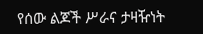የሰው ልጆች ሥራና ታዛዥነት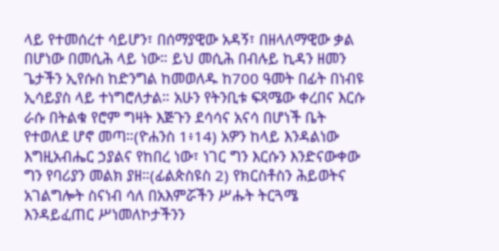ላይ የተመሰረተ ሳይሆን፣ በሰማያዊው አዳኝ፣ በዘላለማዊው ቃል በሆነው በመሲሕ ላይ ነው። ይህ መሲሕ በብሉይ ኪዳን ዘመን ጌታችን ኢየሱስ ከድንግል ከመወለዱ ከ700 ዓመት በፊት በነብዩ ኢሳይያስ ላይ ተነግሮለታል። አሁን የትንቢቱ ፍጻሜው ቀረበና እርሱ ራሱ በትልቁ የሮም ግዛት እጅጉን ደሳሳና አናሳ በሆነች ቤት የተወለደ ሆኖ መጣ።(ዮሐንስ 1፥14) አዎን ከላይ እንዳልነው እግዚአብሔር ኃያልና የከበረ ነው፣ ነገር ግን እርሱን እንድናውቀው ግን የባሪያን መልክ ያዘ።(ፊልጵስዩስ 2) የክርስቶስን ሕይወትና አገልግሎት ስናነብ ሳለ በአእምሯችን ሥሑት ትርጓሜ እንዳይፈጠር ሥነመለኮታችንን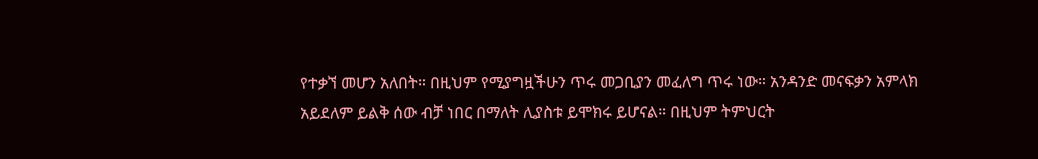የተቃኘ መሆን አለበት። በዚህም የሚያግዟችሁን ጥሩ መጋቢያን መፈለግ ጥሩ ነው። አንዳንድ መናፍቃን አምላክ አይደለም ይልቅ ሰው ብቻ ነበር በማለት ሊያስቱ ይሞክሩ ይሆናል። በዚህም ትምህርት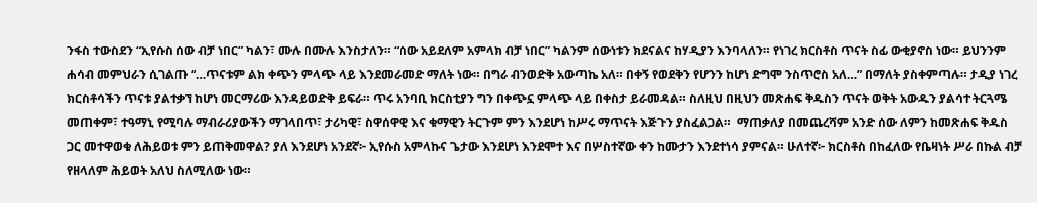ንፋስ ተውስደን “ኢየሱስ ሰው ብቻ ነበር” ካልን፣ ሙሉ በሙሉ እንስታለን። “ሰው አይደለም አምላክ ብቻ ነበር” ካልንም ሰውነቱን ክደናልና ከሃዲያን እንባላለን። የነገረ ክርስቶስ ጥናት ስፊ ውቂያኖስ ነው። ይህንንም ሐሳብ መምህራን ሲገልጡ “…ጥናቱም ልክ ቀጭን ምላጭ ላይ እንደመራመድ ማለት ነው። በግራ ብንወድቅ አውጣኬ አለ። በቀኝ የወደቅን የሆንን ከሆነ ድግሞ ንስጥሮስ አለ…” በማለት ያስቀምጣሉ። ታዲያ ነገረ ክርስቶሳችን ጥናቱ ያልተቃኘ ከሆነ መርማሪው እንዳይወድቅ ይፍራ። ጥሩ አንባቢ ክርስቲያን ግን በቀጭኗ ምላጭ ላይ በቀስታ ይራመዳል። ስለዚህ በዚህን መጽሐፍ ቅዱስን ጥናት ወቅት አውዱን ያልሳተ ትርጓሜ መጠቀም፣ ተዓማኒ የሚባሉ ማብራሪያውችን ማገላበጥ፣ ታሪካዊ፣ ስዋሰዋዊ እና ቁማዊን ትርጉም ምን እንደሆነ ከሥሩ ማጥናት እጅጉን ያስፈልጋል።  ማጠቃለያ በመጨረሻም አንድ ሰው ለምን ከመጽሐፍ ቅዱስ ጋር መተዋወቁ ለሕይወቱ ምን ይጠቅመዋል? ያለ እንደሆነ አንደኛ፦ ኢየሱስ አምላኩና ጌታው እንደሆነ እንደሞተ እና በሦስተኛው ቀን ከሙታን እንደተነሳ ያምናል። ሁለተኛ፦ ክርስቶስ በከፈለው የቤዛነት ሥራ በኩል ብቻ የዘላለም ሕይወት አለህ ስለሚለው ነው።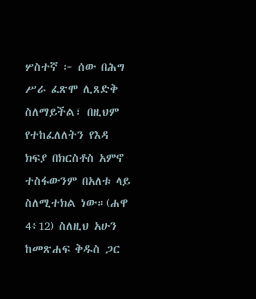ሦስተኛ ፦ ሰው በሕግ ሥራ ፈጽሞ ሊጸድቅ ስለማይችል፣ በዚህም የተከፈለለትን የእዳ ክፍያ በክርስቶስ አምኖ ተስፋውንም በአለቱ ላይ ስለሚተክል ነው።(ሐዋ 4፥12) ስለዚህ አሁን ከመጽሐፍ ቅዱስ ጋር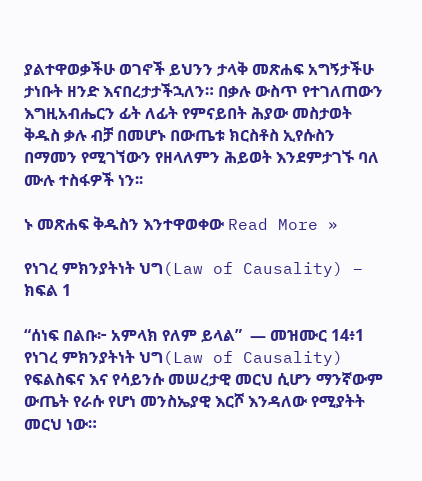ያልተዋወቃችሁ ወገኖች ይህንን ታላቅ መጽሐፍ አግኝታችሁ ታነቡት ዘንድ እናበረታታችኋለን። በቃሉ ውስጥ የተገለጠውን እግዚአብሔርን ፊት ለፊት የምናይበት ሕያው መስታወት ቅዱስ ቃሉ ብቻ በመሆኑ በውጤቱ ክርስቶስ ኢየሱስን በማመን የሚገኘውን የዘላለምን ሕይወት እንደምታገኙ ባለ ሙሉ ተስፋዎች ነን፡፡

ኑ መጽሐፍ ቅዱስን እንተዋወቀው Read More »

የነገረ ምክንያትነት ህግ(Law of Causality) – ክፍል 1

“ሰነፍ በልቡ፦ አምላክ የለም ይላል”  — መዝሙር 14፥1 የነገረ ምክንያትነት ህግ(Law of Causality) የፍልስፍና እና የሳይንሱ መሠረታዊ መርህ ሲሆን ማንኛውም ውጤት የራሱ የሆነ መንስኤያዊ እርሾ እንዳለው የሚያትት መርህ ነው።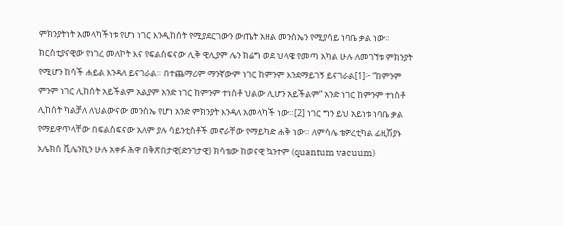ምክንያትነት አመላካችነቱ የሆነ ነገር እንዲከሰት የሚያደርገውን ውጤት አዘል መንስኤን የሚያሳይ ነባቤ ቃል ነው። ክርስቲያናዊው የነገረ መለኮት እና የፍልስፍናው ሊቅ ዊሊያም ሌን ክሬግ ወደ ህላዌ የመጣ አካል ሁሉ ለመገኘቱ ምክንያት የሚሆን ከሳች ሐይል እንዳለ ይናገራል። በተጨማሪም ማንኛውም ነገር ከምንም እንደማይገኝ ይናገራል[1]፦ “ከምንም ምንም ነገር ሊከሰት አይችልም አልያም አንድ ነገር ከምንም ተነስቶ ህልው ሊሆን አይችልም” አንድ ነገር ከምንም ተነስቶ ሊከሰት ካልቻለ ለህልውናው መንስኤ የሆነ አንድ ምክንያት እንዳለ አመላካች ነው።[2] ነገር ግን ይህ አይነቱ ነባቤ ቃል የማይዋጥላቸው በፍልስፍናው አለም ያሉ ሳይንቲስቶች መኖራቸው የማይካድ ሐቅ ነው። ለምሳሌ ቴዎረቲካል ፊዚሽያኑ አሌክስ ቪሌንኪን ሁሉ አቀፉ ሕዋ በቅጽበታዊ(ድንገታዊ) ክሳቴው ከወናዊ ኳንተም (quantum vacuum)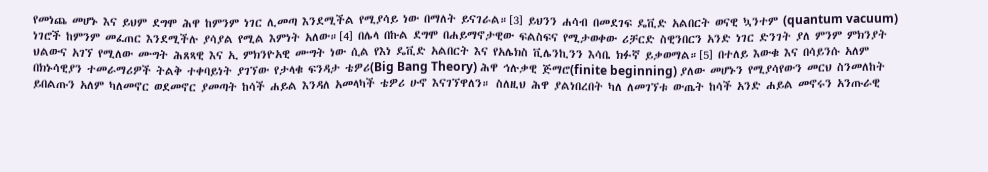የመነጨ መሆኑ እና ይህም ደግሞ ሕዋ ከምንም ነገር ሊመጣ እንደሚችል የሚያሳይ ነው በማለት ይናገራል።[3] ይህንን ሐሳብ በመደገፍ ዴቪድ አልበርት ወናዊ ኳንተም (quantum vacuum) ነገሮች ከምንም መፈጠር እንደሚችሉ ያሳያል የሚል እምነት አለው።[4] በሌላ በኩል ደግሞ በሐይማኖታዊው ፍልስፍና የሚታወቀው ሪቻርድ ስዊንበርን አንድ ነገር ድንገት ያለ ምንም ምክንያት ህልውና አገኘ የሚለው ሙግት ሕጸጻዊ እና ኢ ምክንዮአዊ ሙግት ነው ሲል የእነ ዴቪድ አልበርት እና የአሌክስ ቪሌንኪንን እሳቤ ክፉኛ ይቃወማል።[5] በተለይ እውቁ እና በሳይንሱ አለም በክኑሳዊያን ተመራማሪዎች ትልቅ ተቀባይነት ያገኘው የታላቁ ፍንዳታ ቴዎሪ(Big Bang Theory) ሕዋ ኅሉቃዊ ጅማሮ(finite beginning) ያለው መሆኑን የሚያሳየውን መርህ ስንመለከት ይበልጡን አለም ካለመኖር ወደመኖር ያመጣት ከሳች ሐይል እንዳለ አመላካች ቴዎሪ ሁኖ እናገኘዋለን። ስለዚህ ሕዋ ያልነበረበት ካለ ለመገኘቱ ውጤት ከሳች አንድ ሐይል መኖሩን አንጡራዊ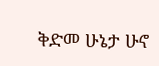ቅድመ ሁኔታ ሁኖ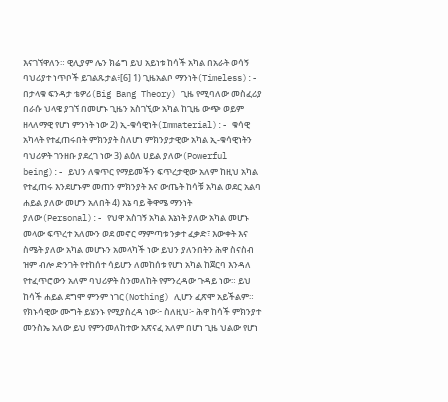እናገኘዋለን። ዊሊያም ሌን ክሬግ ይህ አይነቱ ከሳች አካል በአራት ወሳኝ ባህሪያተ ነጥቦች ይገልጹታል፥[6] 1) ጊዜአልቦ ማንነት(Timeless):- በታላቁ ፍንዳታ ቴዎሪ(Big Bang Theory) ጊዜ የሚባለው መስፈሪያ በራሱ ህላዌ ያገኘ በመሆኑ ጊዜን አስገኚው አካል ከጊዜ ውጭ ወይም ዘላለማዊ የሆነ ምንነት ነው 2) ኢ-ቁሳዊነት(Immaterial):- ቁሳዊ አካላት የተፈጠሩበት ምክንያት ስለሆነ ምክንያታዊው አካል ኢ-ቁሳዊነትን ባህሪዎት ገንዘቡ ያደረገ ነው 3) ልዕለ ሀይል ያለው(Powerful being):- ይህን ለቁጥር የማይመችን ፍጥረታዊው አለም ከዚህ አካል የተፈጠሩ እንደሆኑም መጠን ምክንያት እና ውጤት ከሳቹ አካል ወደር አልባ ሐይል ያለው መሆን አለበት 4) እኔ ባይ ቅዋሜ ማንነት ያለው(Personal):- የህዋ አስገኝ አካል እኔነት ያለው አካል መሆኑ መላው ፍጥረተ አለሙን ወደ መኖር ማምጣቱ ንቃተ ፈቃድ፣ እውቀት እና ስሜት ያለው አካል መሆኑን አመላካች ነው ይህን ያለንበትን ሕዋ ስናስብ ዝም ብሎ ድንገት የተከሰተ ሳይሆን ለመከሰቱ የሆነ አካል ከጀርባ እንዳለ የተፈጥሮውን አለም ባህሪዎት ስንመለከት የምንረዳው ጉዳይ ነው። ይህ ከሳች ሐይል ደግሞ ምንም ነገር(Nothing) ሊሆን ፈጽሞ አይችልም። የክኑሳዊው ሙግት ይሄንኑ የሚያስረዳ ነው፦ ስለዚህ፦ ሕዋ ከሳች ምክንያተ መንስኤ አለው ይህ የምንመለከተው አጽናፈ አለም በሆነ ጊዜ ህልው የሆነ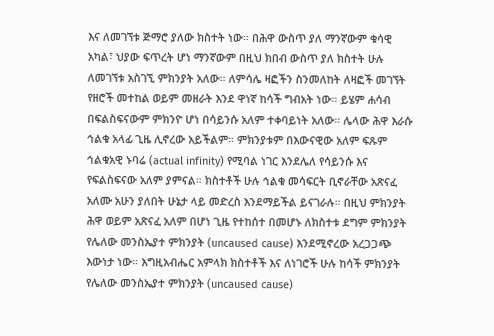እና ለመገኘቱ ጅማሮ ያለው ክስተት ነው። በሕዋ ውስጥ ያለ ማንኛውም ቁሳዊ አካል፣ ህያው ፍጥረት ሆነ ማንኛውም በዚህ ክበብ ውስጥ ያለ ክስተት ሁሉ ለመገኘቱ አስገኚ ምክንያት አለው። ለምሳሌ ዛፎችን ስንመለከት ለዛፎች መገኘት የዘሮች መተከል ወይም መዘራት እንደ ዋነኛ ከሳች ግብአት ነው። ይሄም ሐሳብ በፍልስፍናውም ምክንዮ ሆነ በሳይንሱ አለም ተቀባይነት አለው። ሌላው ሕዋ እራሱ ኅልቁ አላፊ ጊዜ ሊኖረው አይችልም። ምክንያቱም በእውናዊው አለም ፍጹም ኅልቁአዊ ኑባሬ (actual infinity) የሚባል ነገር እንደሌለ የሳይንሱ እና የፍልስፍናው አለም ያምናል። ክስተቶች ሁሉ ኅልቁ መሳፍርት ቢኖራቸው አጽናፈ አለሙ አሁን ያለበት ሁኔታ ላይ መድረስ እንደማይችል ይናገራሉ። በዚህ ምክንያት ሕዋ ወይም አጽናፈ አለም በሆነ ጊዜ የተከሰተ በመሆኑ ለክስተቱ ደግም ምክንያት የሌለው መንስኤያተ ምክንያት (uncaused cause) እንደሚኖረው አረጋጋጭ እውነታ ነው። እግዚአብሔር አምላክ ክስተቶች እና ለነገሮች ሁሉ ከሳች ምክንያት የሌለው መንስኤያተ ምክንያት (uncaused cause)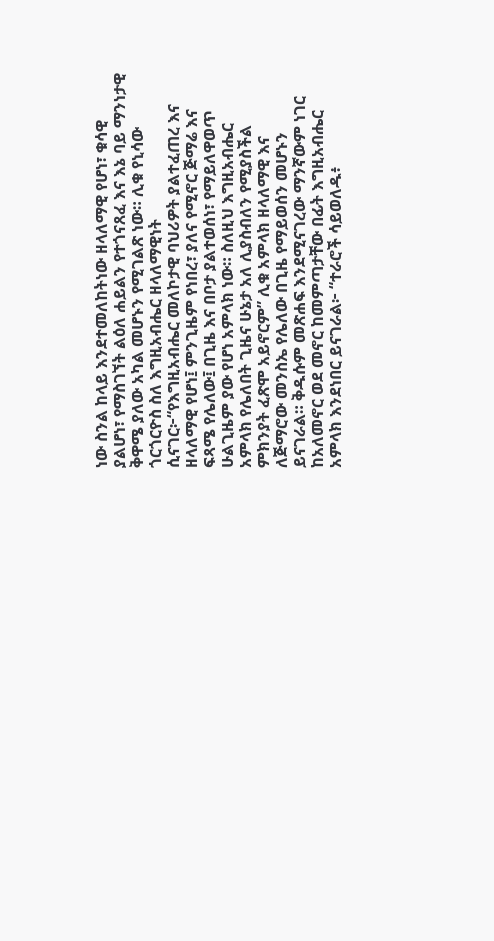ነው ስንል ከላይ እንደተመለከትነው ዘላለማዊ የሆነ፣ ቁሳዊ ያልሆነ፣ የማስገኘት ልዕለ ሐይልን የተጎናጸፈ እና እኔ ባይ ማንነታዊ ቅዋሜ ያለው አካል መሆኑን የሚገልጽ ነው። ሊቁ የኒሳው ጎርጎርዮስ ስለ እግዚአብሔር ዘላለማዊነት ሲናገር፦“የእግዚአብሔር መለኮታዊ ባህሪዎት ያልተፈጠረ እና ዘላለማዊ የሆነ፤ ምንጊዜም የነበረ፣ ያለና የሚኖር ጅማሬ እና ፍጻሜ የሌለው፤ በጊዜ እና በቦታ ያልተወሰነ፣ የማይለዋወጥ ሁልጊዜም ያው የሆነ አምላክ ነው። ስለዚህ እግዚአብሔር አምላክ የሌለበት ጊዜና ሁኔታ አለ ሊያስብለን የሚያስችል ምክንያት ፈጽሞ አይኖርም” ሊቁ አምላክ ዘላለማዊ እና ለጅማሮው መንስኤ የሌለው በጊዜ የማይወሰን መሆኑን ይናገራል። ቅዱሱም መጽሐፍ እንደሚናገረው ማንኛውም ነገር ከአለመኖር ወደ መኖር ከመምጣታቸው በፊት እግዚአብሔር አምላክ እንደነበር ይናገራል፦ “ተራሮች ሳይወለዱ፥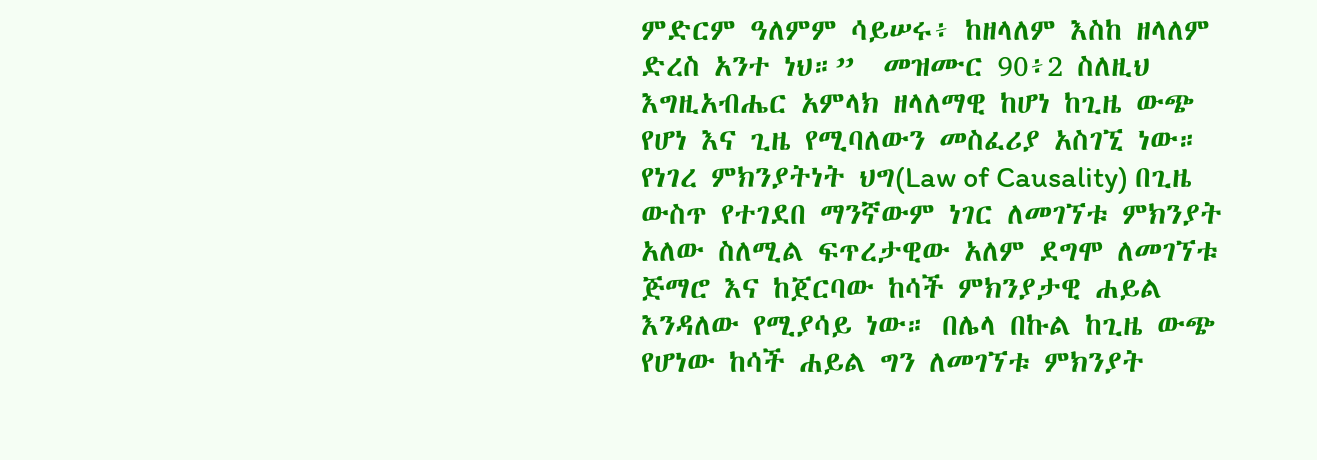ምድርም ዓለምም ሳይሠሩ፥ ከዘላለም እስከ ዘላለም ድረስ አንተ ነህ።”  መዝሙር 90፥2 ስለዚህ እግዚአብሔር አምላክ ዘላለማዊ ከሆነ ከጊዜ ውጭ የሆነ እና ጊዜ የሚባለውን መስፈሪያ አስገኚ ነው። የነገረ ምክንያትነት ህግ(Law of Causality) በጊዜ ውስጥ የተገደበ ማንኛውም ነገር ለመገኘቱ ምክንያት አለው ስለሚል ፍጥረታዊው አለም ደግሞ ለመገኘቱ  ጅማሮ እና ከጀርባው ከሳች ምክንያታዊ ሐይል እንዳለው የሚያሳይ ነው። በሌላ በኩል ከጊዜ ውጭ የሆነው ከሳች ሐይል ግን ለመገኘቱ ምክንያት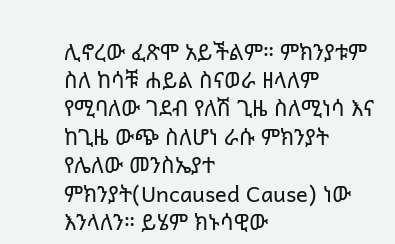ሊኖረው ፈጽሞ አይችልም። ምክንያቱም ስለ ከሳቹ ሐይል ስናወራ ዘላለም የሚባለው ገደብ የለሽ ጊዜ ስለሚነሳ እና ከጊዜ ውጭ ስለሆነ ራሱ ምክንያት የሌለው መንስኤያተ ምክንያት(Uncaused Cause) ነው እንላለን። ይሄም ክኑሳዊው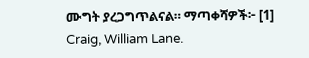ሙግት ያረጋግጥልናል። ማጣቀሻዎች፦ [1] Craig, William Lane.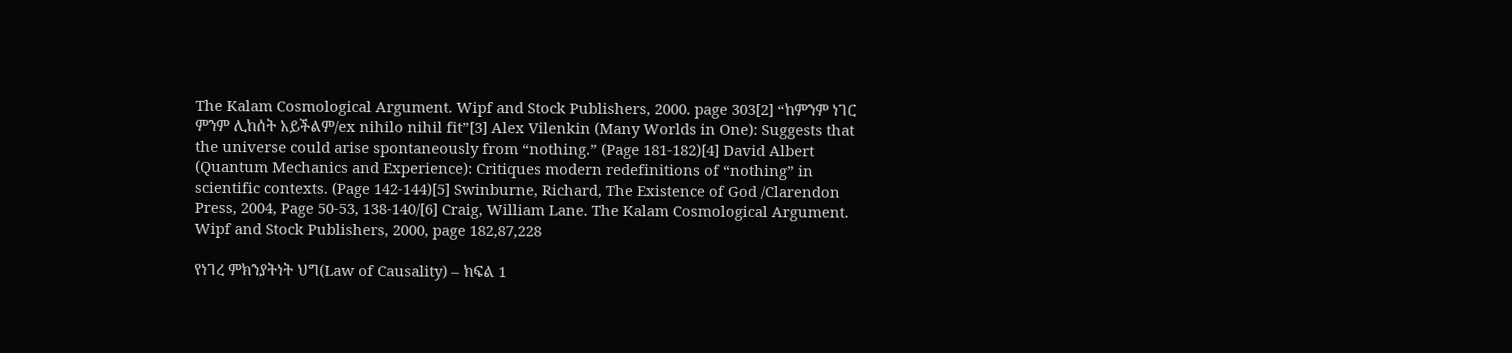The Kalam Cosmological Argument. Wipf and Stock Publishers, 2000. page 303[2] “ከምንም ነገር ምንም ሊከሰት አይችልም/ex nihilo nihil fit”[3] Alex Vilenkin (Many Worlds in One): Suggests that the universe could arise spontaneously from “nothing.” (Page 181-182)[4] David Albert (Quantum Mechanics and Experience): Critiques modern redefinitions of “nothing” in scientific contexts. (Page 142-144)[5] Swinburne, Richard, The Existence of God /Clarendon Press, 2004, Page 50-53, 138-140/[6] Craig, William Lane. The Kalam Cosmological Argument. Wipf and Stock Publishers, 2000, page 182,87,228

የነገረ ምክንያትነት ህግ(Law of Causality) – ክፍል 1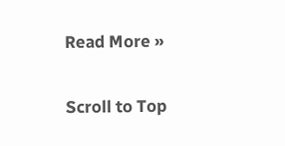Read More »

Scroll to Top